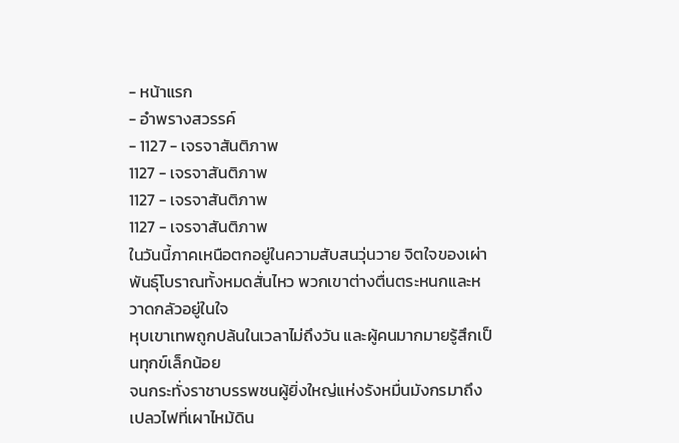- หน้าแรก
- อำพรางสวรรค์
- 1127 - เจรจาสันติภาพ
1127 - เจรจาสันติภาพ
1127 - เจรจาสันติภาพ
1127 - เจรจาสันติภาพ
ในวันนี้ภาคเหนือตกอยู่ในความสับสนวุ่นวาย จิตใจของเผ่าพันธุ์โบราณทั้งหมดสั่นไหว พวกเขาต่างตื่นตระหนกและหวาดกลัวอยู่ในใจ
หุบเขาเทพถูกปล้นในเวลาไม่ถึงวัน และผู้คนมากมายรู้สึกเป็นทุกข์เล็กน้อย
จนกระทั่งราชาบรรพชนผู้ยิ่งใหญ่แห่งรังหมื่นมังกรมาถึงเปลวไฟที่เผาไหม้ดิน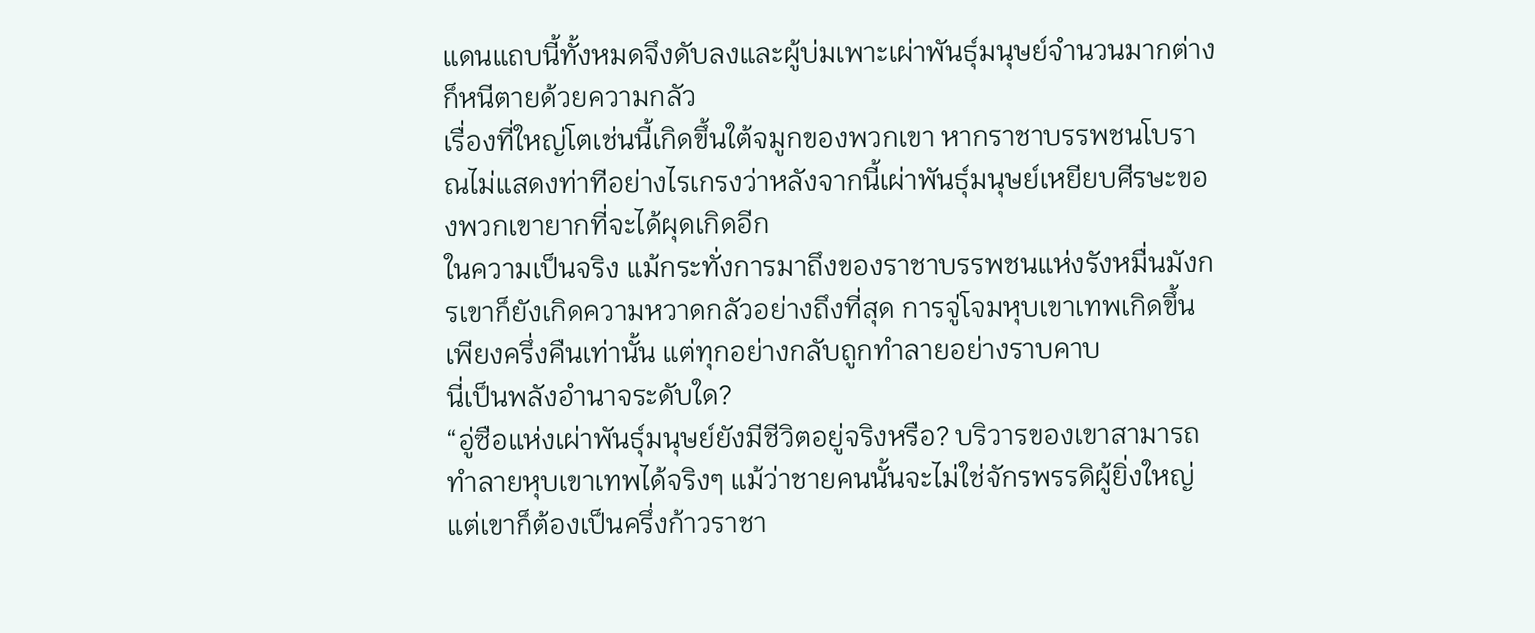แดนแถบนี้ทั้งหมดจึงดับลงและผู้บ่มเพาะเผ่าพันธุ์มนุษย์จำนวนมากต่างก็หนีตายด้วยความกลัว
เรื่องที่ใหญ่โตเช่นนี้เกิดขึ้นใต้จมูกของพวกเขา หากราชาบรรพชนโบราณไม่แสดงท่าทีอย่างไรเกรงว่าหลังจากนี้เผ่าพันธุ์มนุษย์เหยียบศีรษะของพวกเขายากที่จะได้ผุดเกิดอีก
ในความเป็นจริง แม้กระทั่งการมาถึงของราชาบรรพชนแห่งรังหมื่นมังกรเขาก็ยังเกิดความหวาดกลัวอย่างถึงที่สุด การจู่โจมหุบเขาเทพเกิดขึ้นเพียงครึ่งคืนเท่านั้น แต่ทุกอย่างกลับถูกทำลายอย่างราบคาบ
นี่เป็นพลังอำนาจระดับใด?
“อู่ซือแห่งเผ่าพันธุ์มนุษย์ยังมีชีวิตอยู่จริงหรือ? บริวารของเขาสามารถทำลายหุบเขาเทพได้จริงๆ แม้ว่าชายคนนั้นจะไม่ใช่จักรพรรดิผู้ยิ่งใหญ่แต่เขาก็ต้องเป็นครึ่งก้าวราชา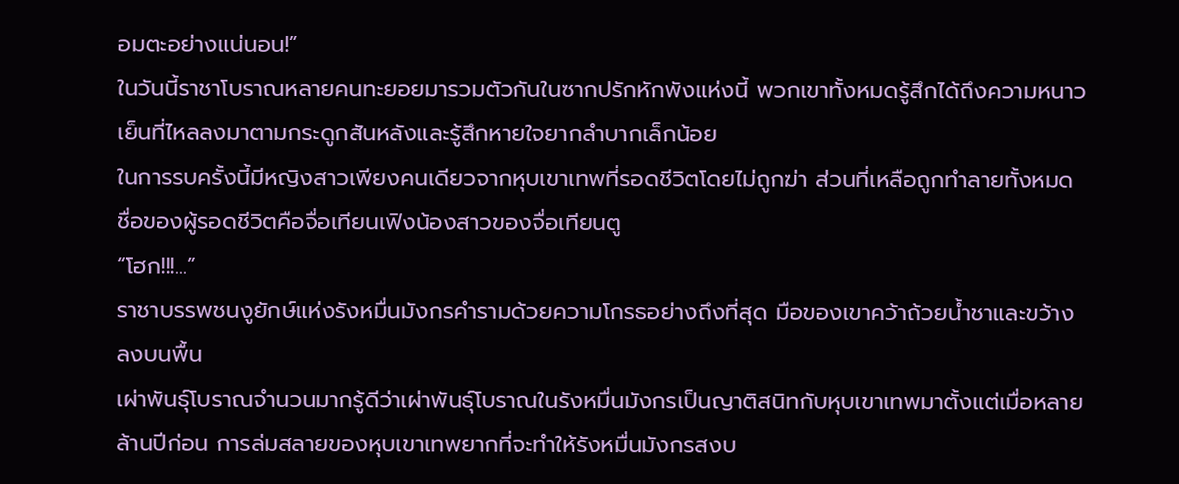อมตะอย่างแน่นอน!”
ในวันนี้ราชาโบราณหลายคนทะยอยมารวมตัวกันในซากปรักหักพังแห่งนี้ พวกเขาทั้งหมดรู้สึกได้ถึงความหนาวเย็นที่ไหลลงมาตามกระดูกสันหลังและรู้สึกหายใจยากลำบากเล็กน้อย
ในการรบครั้งนี้มีหญิงสาวเพียงคนเดียวจากหุบเขาเทพที่รอดชีวิตโดยไม่ถูกฆ่า ส่วนที่เหลือถูกทำลายทั้งหมด ชื่อของผู้รอดชีวิตคือจื่อเทียนเฟิงน้องสาวของจื่อเทียนตู
“โฮก!!!...”
ราชาบรรพชนงูยักษ์แห่งรังหมื่นมังกรคำรามด้วยความโกรธอย่างถึงที่สุด มือของเขาคว้าถ้วยน้ำชาและขว้างลงบนพื้น
เผ่าพันธุ์โบราณจำนวนมากรู้ดีว่าเผ่าพันธุ์โบราณในรังหมื่นมังกรเป็นญาติสนิทกับหุบเขาเทพมาตั้งแต่เมื่อหลายล้านปีก่อน การล่มสลายของหุบเขาเทพยากที่จะทำให้รังหมื่นมังกรสงบ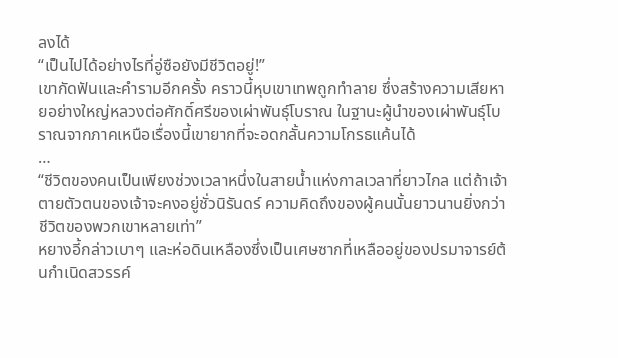ลงได้
“เป็นไปได้อย่างไรที่อู่ซือยังมีชีวิตอยู่!”
เขากัดฟันและคำรามอีกครั้ง คราวนี้หุบเขาเทพถูกทำลาย ซึ่งสร้างความเสียหายอย่างใหญ่หลวงต่อศักดิ์ศรีของเผ่าพันธุ์โบราณ ในฐานะผู้นำของเผ่าพันธุ์โบราณจากภาคเหนือเรื่องนี้เขายากที่จะอดกลั้นความโกรธแค้นได้
…
“ชีวิตของคนเป็นเพียงช่วงเวลาหนึ่งในสายน้ำแห่งกาลเวลาที่ยาวไกล แต่ถ้าเจ้าตายตัวตนของเจ้าจะคงอยู่ชั่วนิรันดร์ ความคิดถึงของผู้คนนั้นยาวนานยิ่งกว่าชีวิตของพวกเขาหลายเท่า”
หยางอี้กล่าวเบาๆ และห่อดินเหลืองซึ่งเป็นเศษซากที่เหลืออยู่ของปรมาจารย์ต้นกำเนิดสวรรค์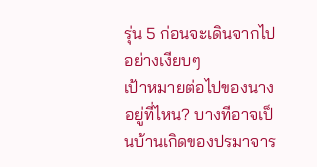รุ่น 5 ก่อนจะเดินจากไปอย่างเงียบๆ
เป้าหมายต่อไปของนางอยู่ที่ไหน? บางทีอาจเป็นบ้านเกิดของปรมาจาร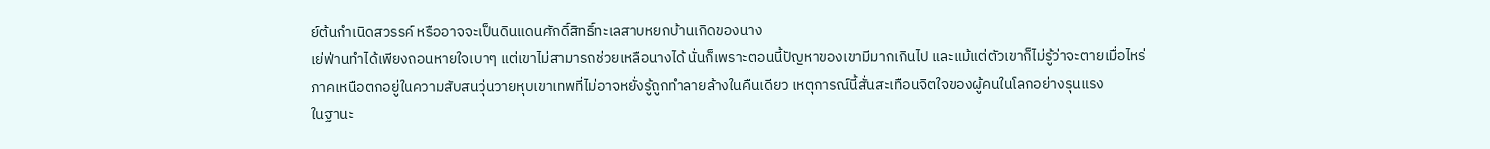ย์ต้นกำเนิดสวรรค์ หรืออาจจะเป็นดินแดนศักดิ์สิทธิ์ทะเลสาบหยกบ้านเกิดของนาง
เย่ฟ่านทำได้เพียงถอนหายใจเบาๆ แต่เขาไม่สามารถช่วยเหลือนางได้ นั่นก็เพราะตอนนี้ปัญหาของเขามีมากเกินไป และแม้แต่ตัวเขาก็ไม่รู้ว่าจะตายเมื่อไหร่
ภาคเหนือตกอยู่ในความสับสนวุ่นวายหุบเขาเทพที่ไม่อาจหยั่งรู้ถูกทำลายล้างในคืนเดียว เหตุการณ์นี้สั่นสะเทือนจิตใจของผู้คนในโลกอย่างรุนแรง
ในฐานะ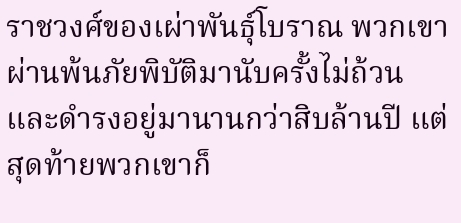ราชวงศ์ของเผ่าพันธุ์โบราณ พวกเขาผ่านพ้นภัยพิบัติมานับครั้งไม่ถ้วน และดำรงอยู่มานานกว่าสิบล้านปี แต่สุดท้ายพวกเขาก็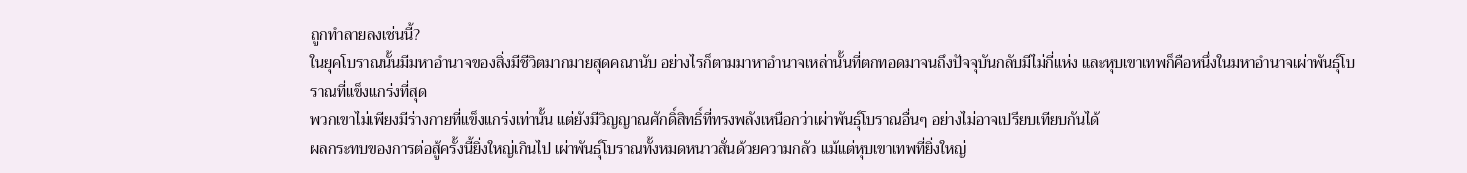ถูกทำลายลงเช่นนี้?
ในยุคโบราณนั้นมีมหาอำนาจของสิ่งมีชีวิตมากมายสุดคณานับ อย่างไรก็ตามมาหาอำนาจเหล่านั้นที่ตกทอดมาจนถึงปัจจุบันกลับมีไม่กี่แห่ง และหุบเขาเทพก็คือหนึ่งในมหาอำนาจเผ่าพันธุ์โบราณที่แข็งแกร่งที่สุด
พวกเขาไม่เพียงมีร่างกายที่แข็งแกร่งเท่านั้น แต่ยังมีวิญญาณศักดิ์สิทธิ์ที่ทรงพลังเหนือกว่าเผ่าพันธุ์โบราณอื่นๆ อย่างไม่อาจเปรียบเทียบกันได้
ผลกระทบของการต่อสู้ครั้งนี้ยิ่งใหญ่เกินไป เผ่าพันธุ์โบราณทั้งหมดหนาวสั่นด้วยความกลัว แม้แต่หุบเขาเทพที่ยิ่งใหญ่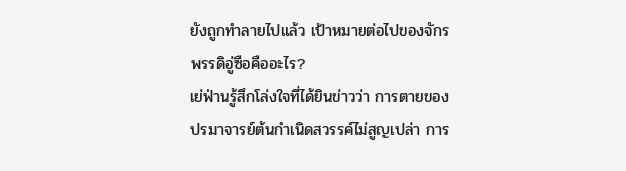ยังถูกทำลายไปแล้ว เป้าหมายต่อไปของจักรพรรดิอู่ซือคืออะไร?
เย่ฟ่านรู้สึกโล่งใจที่ได้ยินข่าวว่า การตายของปรมาจารย์ต้นกำเนิดสวรรค์ไม่สูญเปล่า การ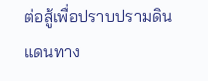ต่อสู้เพื่อปราบปรามดินแดนทาง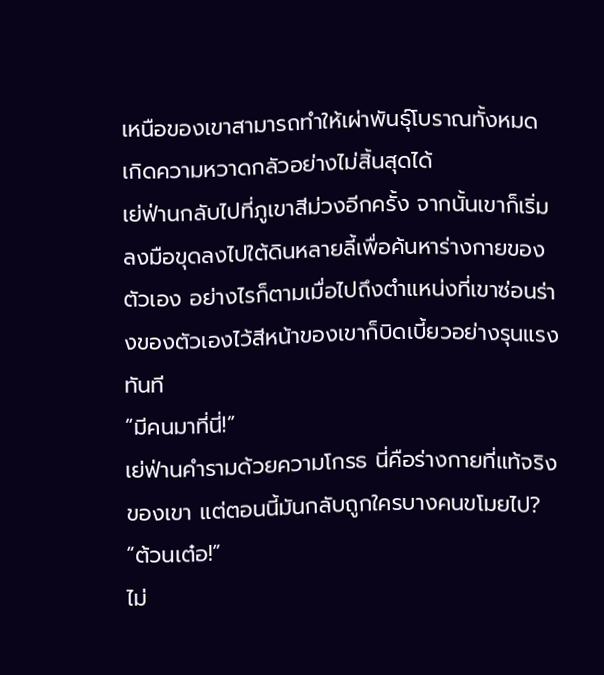เหนือของเขาสามารถทำให้เผ่าพันธุ์โบราณทั้งหมดเกิดความหวาดกลัวอย่างไม่สิ้นสุดได้
เย่ฟ่านกลับไปที่ภูเขาสีม่วงอีกครั้ง จากนั้นเขาก็เริ่มลงมือขุดลงไปใต้ดินหลายลี้เพื่อค้นหาร่างกายของตัวเอง อย่างไรก็ตามเมื่อไปถึงตำแหน่งที่เขาซ่อนร่างของตัวเองไว้สีหน้าของเขาก็บิดเบี้ยวอย่างรุนแรงทันที
“มีคนมาที่นี่!”
เย่ฟ่านคำรามด้วยความโกรธ นี่คือร่างกายที่แท้จริงของเขา แต่ตอนนี้มันกลับถูกใครบางคนขโมยไป?
“ต้วนเต๋อ!”
ไม่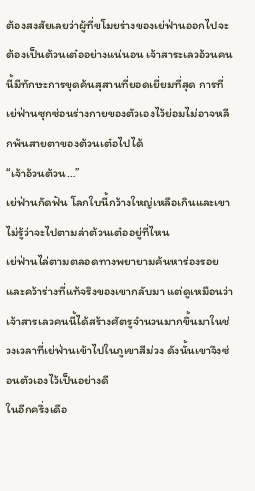ต้องสงสัยเลยว่าผู้ที่ขโมยร่างของเย่ฟ่านออกไปจะต้องเป็นต้วนเต๋ออย่างแน่นอน เจ้าสาระเลวอ้วนคนนี้มีทักษะการขุดค้นสุสานที่ยอดเยี่ยมที่สุด การที่เย่ฟ่านซุกซ่อนร่างกายของตัวเองไว้ย่อมไม่อาจหลีกพ้นสายตาของต้วนเต๋อไปได้
“เจ้าอ้วนต้วน…”
เย่ฟ่านกัดฟัน โลกใบนี้กว้างใหญ่เหลือเกินและเขาไม่รู้ว่าจะไปตามล่าต้วนเต๋ออยู่ที่ไหน
เย่ฟ่านไล่ตามตลอดทางพยายามค้นหาร่องรอยและคว้าร่างที่แท้จริงของเขากลับมา แต่ดูเหมือนว่าเจ้าสารเลวคนนี้ได้สร้างศัตรูจำนวนมากขึ้นมาในช่วงเวลาที่เย่ฟ่านเข้าไปในภูเขาสีม่วง ดังนั้นเขาจึงซ่อนตัวเองไว้เป็นอย่างดี
ในอีกครึ่งเดือ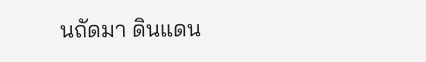นถัดมา ดินแดน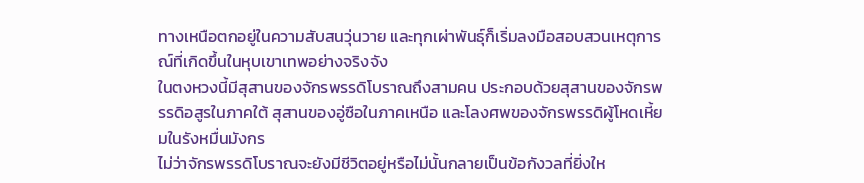ทางเหนือตกอยู่ในความสับสนวุ่นวาย และทุกเผ่าพันธุ์ก็เริ่มลงมือสอบสวนเหตุการณ์ที่เกิดขึ้นในหุบเขาเทพอย่างจริงจัง
ในตงหวงนี้มีสุสานของจักรพรรดิโบราณถึงสามคน ประกอบด้วยสุสานของจักรพรรดิอสูรในภาคใต้ สุสานของอู่ซือในภาคเหนือ และโลงศพของจักรพรรดิผู้โหดเหี้ยมในรังหมื่นมังกร
ไม่ว่าจักรพรรดิโบราณจะยังมีชีวิตอยู่หรือไม่นั้นกลายเป็นข้อกังวลที่ยิ่งให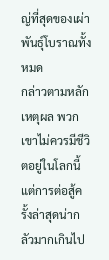ญ่ที่สุดของเผ่าพันธุ์โบราณทั้งหมด
กล่าวตามหลักเหตุผล พวกเขาไม่ควรมีชีวิตอยู่ในโลกนี้ แต่การต่อสู้ครั้งล่าสุดน่ากลัวมากเกินไป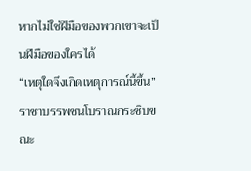หากไม่ใช่ฝีมือของพวกเขาจะเป็นฝีมือของใครได้
“เหตุใดจึงเกิดเหตุการณ์นี้ขึ้น” ราชาบรรพชนโบราณกระซิบขณะ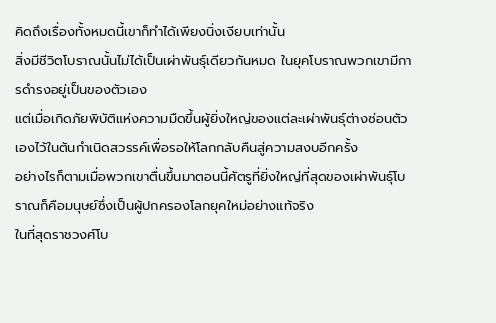คิดถึงเรื่องทั้งหมดนี้เขาก็ทำได้เพียงนิ่งเงียบเท่านั้น
สิ่งมีชีวิตโบราณนั้นไม่ได้เป็นเผ่าพันธุ์เดียวกันหมด ในยุคโบราณพวกเขามีการดำรงอยู่เป็นของตัวเอง
แต่เมื่อเกิดภัยพิบัติแห่งความมืดขึ้นผู้ยิ่งใหญ่ของแต่ละเผ่าพันธุ์ต่างซ่อนตัวเองไว้ในต้นกำเนิดสวรรค์เพื่อรอให้โลกกลับคืนสู่ความสงบอีกครั้ง
อย่างไรก็ตามเมื่อพวกเขาตื่นขึ้นมาตอนนี้ศัตรูที่ยิ่งใหญ่ที่สุดของเผ่าพันธุ์โบราณก็คือมนุษย์ซึ่งเป็นผู้ปกครองโลกยุคใหม่อย่างแท้จริง
ในที่สุดราชวงศ์โบ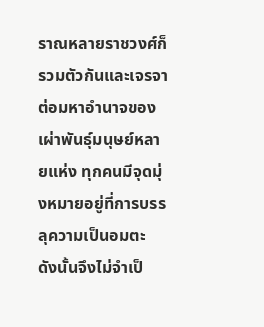ราณหลายราชวงศ์ก็รวมตัวกันและเจรจาต่อมหาอำนาจของเผ่าพันธุ์มนุษย์หลายแห่ง ทุกคนมีจุดมุ่งหมายอยู่ที่การบรรลุความเป็นอมตะ ดังนั้นจึงไม่จำเป็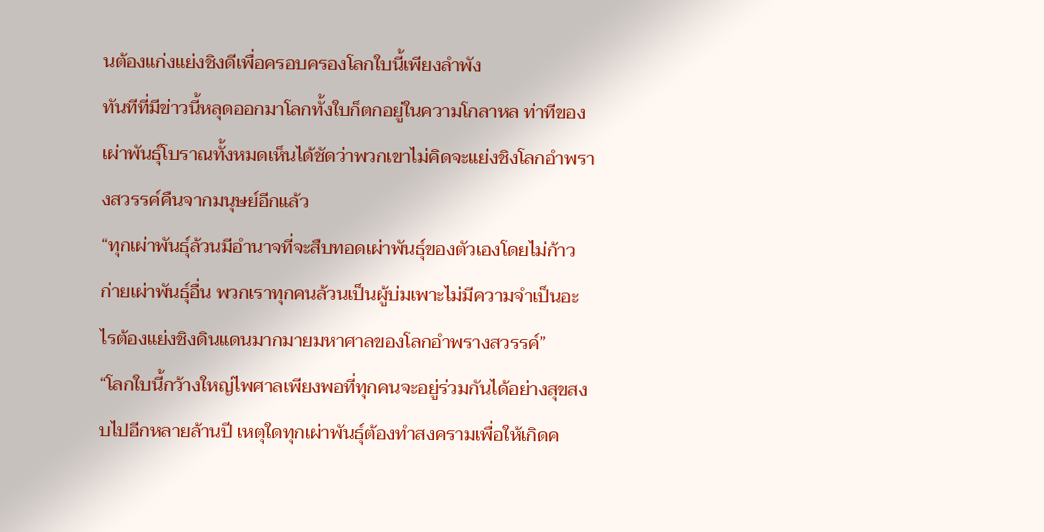นต้องแก่งแย่งชิงดีเพื่อครอบครองโลกใบนี้เพียงลำพัง
ทันทีที่มีข่าวนี้หลุดออกมาโลกทั้งใบก็ตกอยู่ในความโกลาหล ท่าทีของเผ่าพันธุ์โบราณทั้งหมดเห็นได้ชัดว่าพวกเขาไม่คิดจะแย่งชิงโลกอำพรางสวรรค์คืนจากมนุษย์อีกแล้ว
“ทุกเผ่าพันธุ์ล้วนมีอำนาจที่จะสืบทอดเผ่าพันธุ์ของตัวเองโดยไม่ก้าวก่ายเผ่าพันธุ์อื่น พวกเราทุกคนล้วนเป็นผู้บ่มเพาะไม่มีความจำเป็นอะไรต้องแย่งชิงดินแดนมากมายมหาศาลของโลกอำพรางสวรรค์”
“โลกใบนี้กว้างใหญ่ไพศาลเพียงพอที่ทุกคนจะอยู่ร่วมกันได้อย่างสุขสงบไปอีกหลายล้านปี เหตุใดทุกเผ่าพันธุ์ต้องทำสงครามเพื่อให้เกิดค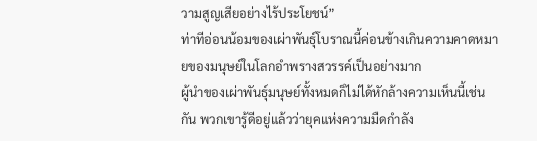วามสูญเสียอย่างไร้ประโยชน์”
ท่าทีอ่อนน้อมของเผ่าพันธุ์โบราณนี้ค่อนข้างเกินความคาดหมายของมนุษย์ในโลกอำพรางสวรรค์เป็นอย่างมาก
ผู้นำของเผ่าพันธุ์มนุษย์ทั้งหมดก็ไม่ได้หักล้างความเห็นนี้เช่นกัน พวกเขารู้ดีอยู่แล้วว่ายุคแห่งความมืดกำลัง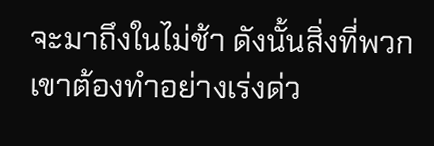จะมาถึงในไม่ช้า ดังนั้นสิ่งที่พวกเขาต้องทำอย่างเร่งด่ว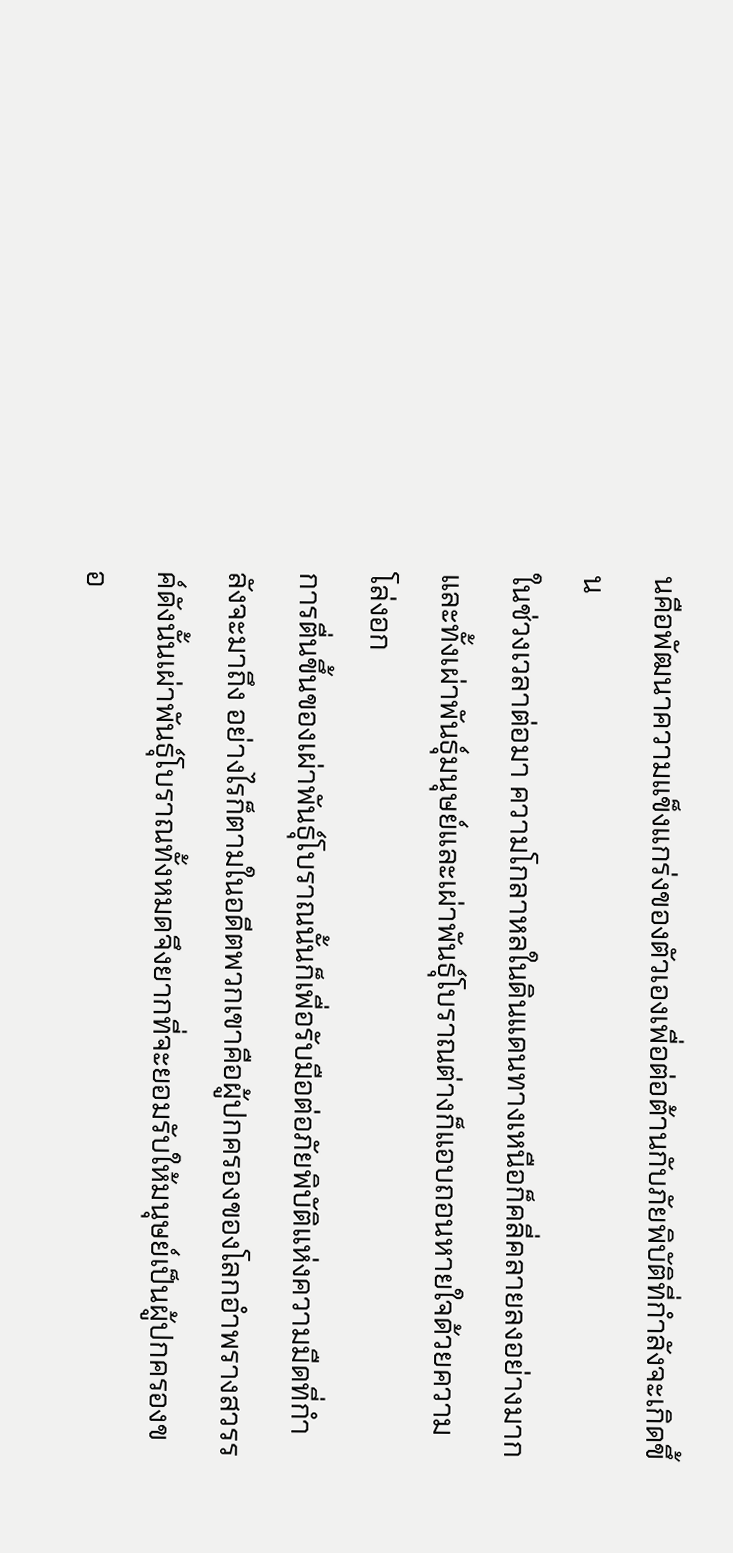นคือพัฒนาความแข็งแกร่งของตัวเองเพื่อต่อต้านกับภัยพิบัติที่กำลังจะเกิดขึ้น
ในช่วงเวลาต่อมา ความโกลาหลในดินแดนทางเหนือก็คลี่คลายลงอย่างมาก และทั้งเผ่าพันธุ์มนุษย์และเผ่าพันธุ์โบราณต่างก็แอบถอนหายใจด้วยความโล่งอก
การตื่นขึ้นของเผ่าพันธุ์โบราณนั้นก็เพื่อรับมือต่อภัยพิบัติแห่งความมืดที่กำลังจะมาถึง อย่างไรก็ตามในอดีตพวกเขาคือผู้ปกครองของโลกอำพรางสวรรค์ดังนั้นเผ่าพันธุ์โบราณทั้งหมดจึงยากที่จะยอมรับให้มนุษย์เป็นผู้ปกครองขอ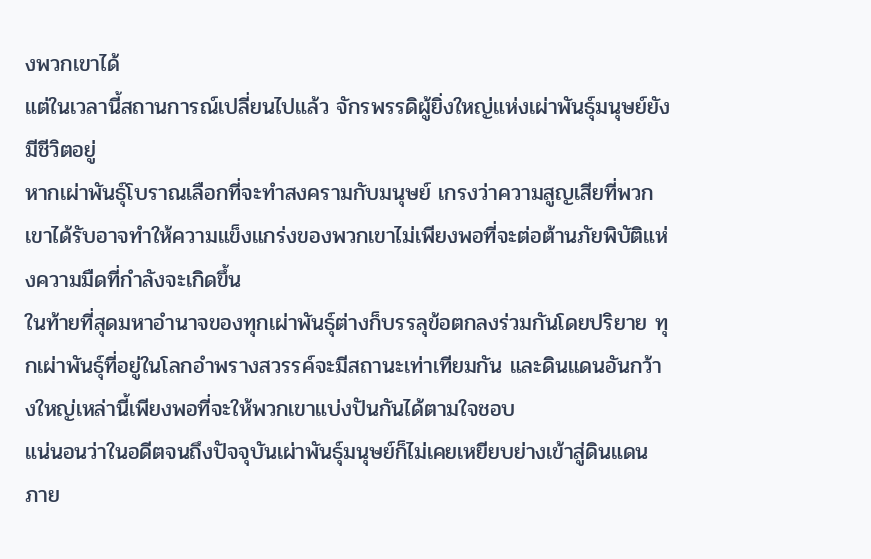งพวกเขาได้
แต่ในเวลานี้สถานการณ์เปลี่ยนไปแล้ว จักรพรรดิผู้ยิ่งใหญ่แห่งเผ่าพันธุ์มนุษย์ยังมีชีวิตอยู่
หากเผ่าพันธุ์โบราณเลือกที่จะทำสงครามกับมนุษย์ เกรงว่าความสูญเสียที่พวกเขาได้รับอาจทำให้ความแข็งแกร่งของพวกเขาไม่เพียงพอที่จะต่อต้านภัยพิบัติแห่งความมืดที่กำลังจะเกิดขึ้น
ในท้ายที่สุดมหาอำนาจของทุกเผ่าพันธุ์ต่างก็บรรลุข้อตกลงร่วมกันโดยปริยาย ทุกเผ่าพันธุ์ที่อยู่ในโลกอำพรางสวรรค์จะมีสถานะเท่าเทียมกัน และดินแดนอันกว้างใหญ่เหล่านี้เพียงพอที่จะให้พวกเขาแบ่งปันกันได้ตามใจชอบ
แน่นอนว่าในอดีตจนถึงปัจจุบันเผ่าพันธุ์มนุษย์ก็ไม่เคยเหยียบย่างเข้าสู่ดินแดนภาย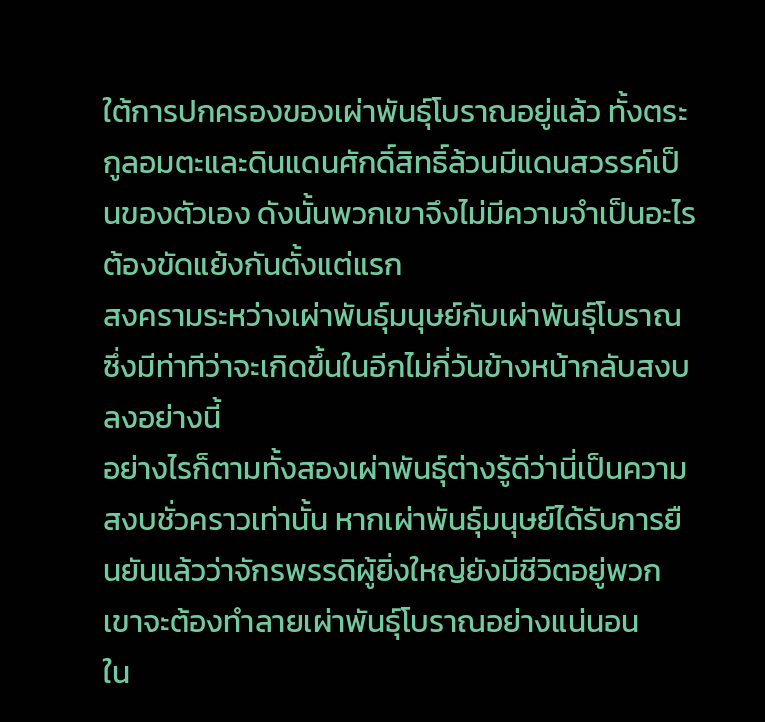ใต้การปกครองของเผ่าพันธุ์โบราณอยู่แล้ว ทั้งตระกูลอมตะและดินแดนศักดิ์สิทธิ์ล้วนมีแดนสวรรค์เป็นของตัวเอง ดังนั้นพวกเขาจึงไม่มีความจำเป็นอะไรต้องขัดแย้งกันตั้งแต่แรก
สงครามระหว่างเผ่าพันธุ์มนุษย์กับเผ่าพันธุ์โบราณซึ่งมีท่าทีว่าจะเกิดขึ้นในอีกไม่กี่วันข้างหน้ากลับสงบลงอย่างนี้
อย่างไรก็ตามทั้งสองเผ่าพันธุ์ต่างรู้ดีว่านี่เป็นความสงบชั่วคราวเท่านั้น หากเผ่าพันธุ์มนุษย์ได้รับการยืนยันแล้วว่าจักรพรรดิผู้ยิ่งใหญ่ยังมีชีวิตอยู่พวกเขาจะต้องทำลายเผ่าพันธุ์โบราณอย่างแน่นอน
ใน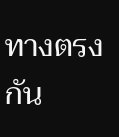ทางตรงกัน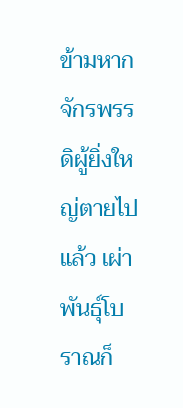ข้ามหากจักรพรรดิผู้ยิ่งใหญ่ตายไปแล้ว เผ่าพันธุ์โบราณก็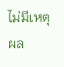ไม่มีเหตุผล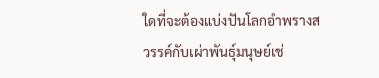ใดที่จะต้องแบ่งปันโลกอำพรางสวรรค์กับเผ่าพันธุ์มนุษย์เช่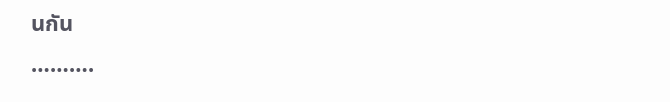นกัน
……….